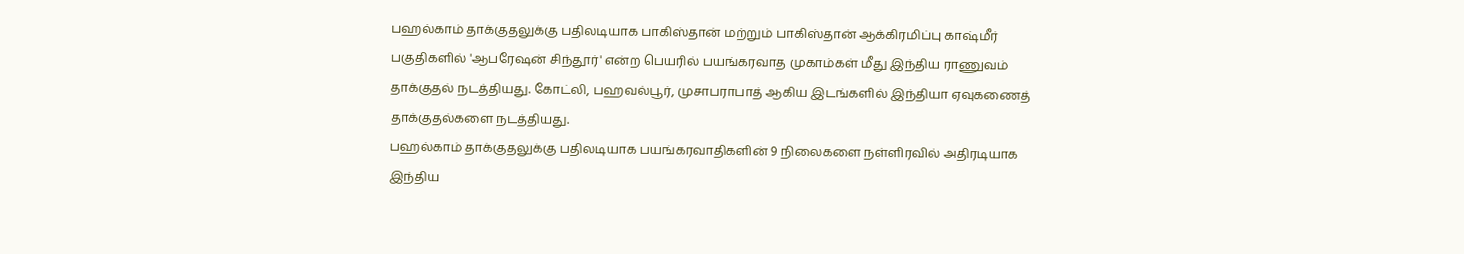பஹல்காம் தாக்குதலுக்கு பதிலடியாக பாகிஸ்தான் மற்றும் பாகிஸ்தான் ஆக்கிரமிப்பு காஷ்மீர் பகுதிகளில் 'ஆபரேஷன் சிந்தூர்' என்ற பெயரில் பயங்கரவாத முகாம்கள் மீது இந்திய ராணுவம் தாக்குதல் நடத்தியது. கோட்லி, பஹவல்பூர், முசாபராபாத் ஆகிய இடங்களில் இந்தியா ஏவுகணைத் தாக்குதல்களை நடத்தியது.
பஹல்காம் தாக்குதலுக்கு பதிலடியாக பயங்கரவாதிகளின் 9 நிலைகளை நள்ளிரவில் அதிரடியாக இந்திய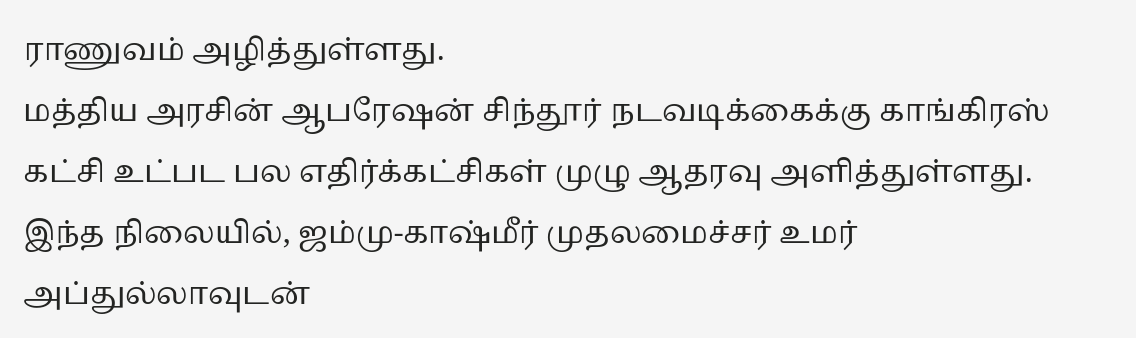ராணுவம் அழித்துள்ளது.
மத்திய அரசின் ஆபரேஷன் சிந்தூர் நடவடிக்கைக்கு காங்கிரஸ் கட்சி உட்பட பல எதிர்க்கட்சிகள் முழு ஆதரவு அளித்துள்ளது.
இந்த நிலையில், ஜம்மு-காஷ்மீர் முதலமைச்சர் உமர் அப்துல்லாவுடன்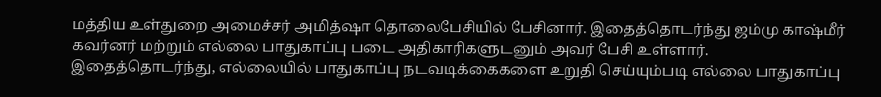மத்திய உள்துறை அமைச்சர் அமித்ஷா தொலைபேசியில் பேசினார். இதைத்தொடர்ந்து ஜம்மு காஷ்மீர் கவர்னர் மற்றும் எல்லை பாதுகாப்பு படை அதிகாரிகளுடனும் அவர் பேசி உள்ளார்.
இதைத்தொடர்ந்து, எல்லையில் பாதுகாப்பு நடவடிக்கைகளை உறுதி செய்யும்படி எல்லை பாதுகாப்பு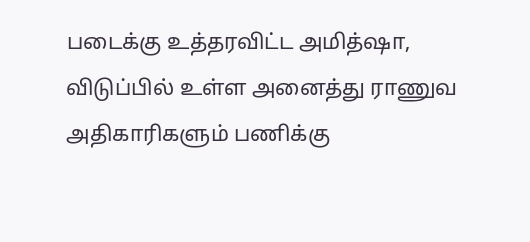படைக்கு உத்தரவிட்ட அமித்ஷா, விடுப்பில் உள்ள அனைத்து ராணுவ அதிகாரிகளும் பணிக்கு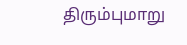திரும்புமாறு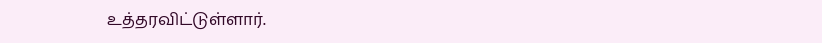உத்தரவிட்டுள்ளார்.